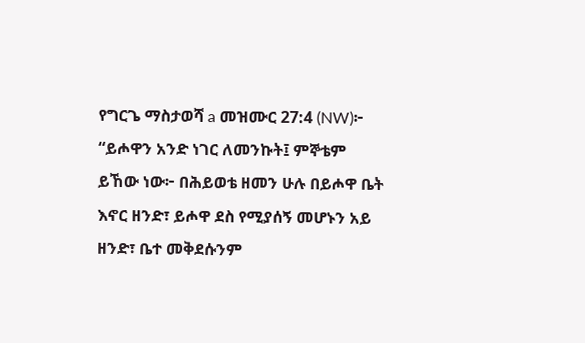የግርጌ ማስታወሻ a መዝሙር 27:4 (NW)፦ “ይሖዋን አንድ ነገር ለመንኩት፤ ምኞቴም ይኸው ነው፦ በሕይወቴ ዘመን ሁሉ በይሖዋ ቤት እኖር ዘንድ፣ ይሖዋ ደስ የሚያሰኝ መሆኑን አይ ዘንድ፣ ቤተ መቅደሱንም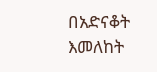በአድናቆት እመለከት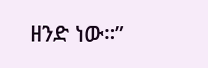ዘንድ ነው።”